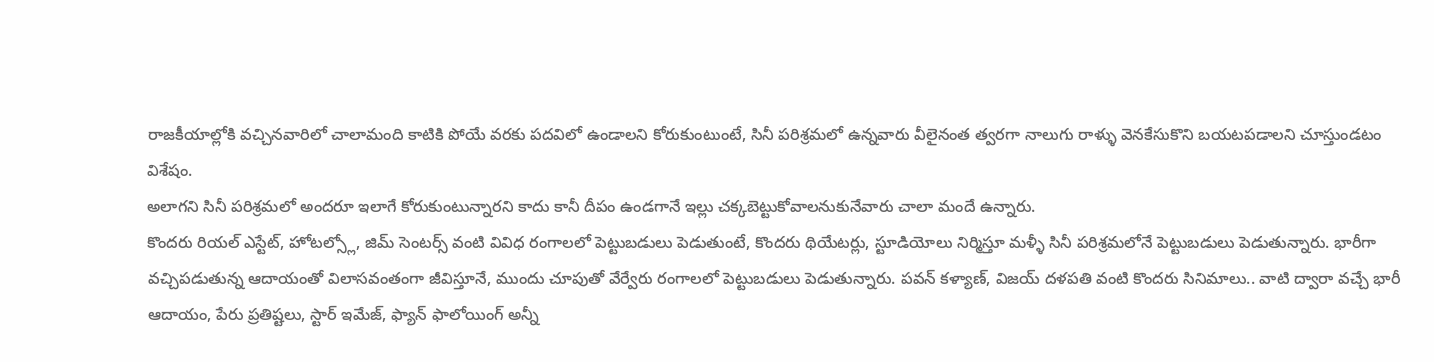రాజకీయాల్లోకి వచ్చినవారిలో చాలామంది కాటికి పోయే వరకు పదవిలో ఉండాలని కోరుకుంటుంటే, సినీ పరిశ్రమలో ఉన్నవారు వీలైనంత త్వరగా నాలుగు రాళ్ళు వెనకేసుకొని బయటపడాలని చూస్తుండటం విశేషం.
అలాగని సినీ పరిశ్రమలో అందరూ ఇలాగే కోరుకుంటున్నారని కాదు కానీ దీపం ఉండగానే ఇల్లు చక్కబెట్టుకోవాలనుకునేవారు చాలా మందే ఉన్నారు.
కొందరు రియల్ ఎస్టేట్, హోటల్స్లో, జిమ్ సెంటర్స్ వంటి వివిధ రంగాలలో పెట్టుబడులు పెడుతుంటే, కొందరు థియేటర్లు, స్టూడియోలు నిర్మిస్తూ మళ్ళీ సినీ పరిశ్రమలోనే పెట్టుబడులు పెడుతున్నారు. భారీగా వచ్చిపడుతున్న ఆదాయంతో విలాసవంతంగా జీవిస్తూనే, ముందు చూపుతో వేర్వేరు రంగాలలో పెట్టుబడులు పెడుతున్నారు. పవన్ కళ్యాణ్, విజయ్ దళపతి వంటి కొందరు సినిమాలు.. వాటి ద్వారా వచ్చే భారీ ఆదాయం, పేరు ప్రతిష్టలు, స్టార్ ఇమేజ్, ఫ్యాన్ ఫాలోయింగ్ అన్నీ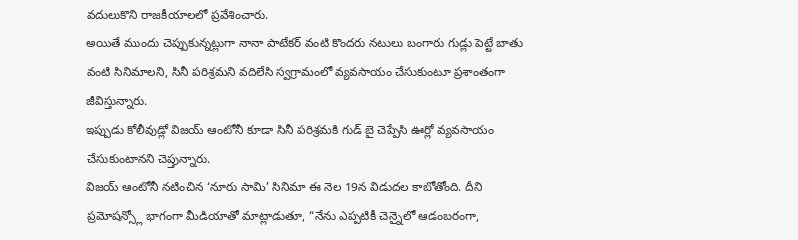వదులుకొని రాజకీయాలలో ప్రవేశించారు.
అయితే ముందు చెప్పుకున్నట్లుగా నానా పాటేకర్ వంటి కొందరు నటులు బంగారు గుడ్లు పెట్టే బాతు వంటి సినిమాలని, సినీ పరిశ్రమని వదిలేసి స్వగ్రామంలో వ్యవసాయం చేసుకుంటూ ప్రశాంతంగా జీవిస్తున్నారు.
ఇప్పుడు కోలీవుడ్లో విజయ్ ఆంటోనీ కూడా సినీ పరిశ్రమకి గుడ్ బై చెప్పేసి ఊర్లో వ్యవసాయం చేసుకుంటానని చెప్తున్నారు.
విజయ్ ఆంటోనీ నటించిన ‘నూరు సామి’ సినిమా ఈ నెల 19న విడుదల కాబోతోంది. దీని ప్రమోషన్స్లో భాగంగా మీడియాతో మాట్లాడుతూ, “నేను ఎప్పటికీ చెన్నైలో ఆడంబరంగా,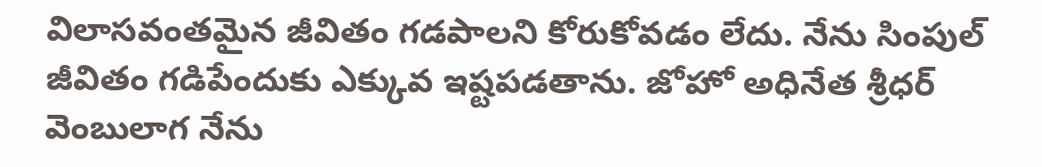విలాసవంతమైన జీవితం గడపాలని కోరుకోవడం లేదు. నేను సింపుల్ జీవితం గడిపేందుకు ఎక్కువ ఇష్టపడతాను. జోహో అధినేత శ్రీధర్ వెంబులాగ నేను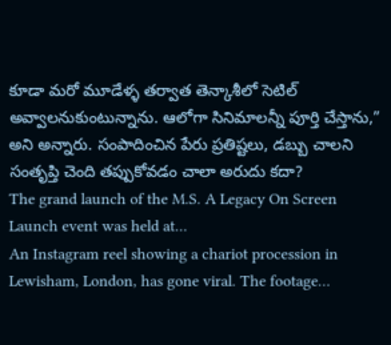కూడా మరో మూడేళ్ళ తర్వాత తెన్కాశీలో సెటిల్ అవ్వాలనుకుంటున్నాను. ఆలోగా సినిమాలన్నీ పూర్తి చేస్తాను,” అని అన్నారు. సంపాదించిన పేరు ప్రతిష్టలు, డబ్బు చాలని సంతృప్తి చెంది తప్పుకోవడం చాలా అరుదు కదా?
The grand launch of the M.S. A Legacy On Screen Launch event was held at…
An Instagram reel showing a chariot procession in Lewisham, London, has gone viral. The footage…